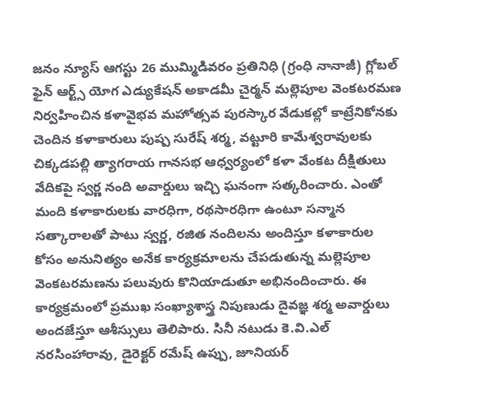జనం న్యూస్ ఆగస్టు 26 ముమ్మిడివరం ప్రతినిధి (గ్రంధి నానాజీ) గ్లోబల్ ఫైన్ ఆర్ట్స్ యోగ ఎడ్యుకేషన్ అకాడమీ చైర్మన్ మల్లెపూల వెంకటరమణ నిర్వహించిన కళావైభవ మహోత్సవ పురస్కార వేడుకల్లో కాట్రేనికోనకు చెందిన కళాకారులు పుష్ప సురేష్ శర్మ, వట్టూరి కామేశ్వరావులకు చిక్కడపల్లి త్యాగరాయ గానసభ ఆధ్వర్యంలో కళా వేంకట దీక్షితులు వేదికపై స్వర్ణ నంది అవార్డులు ఇచ్చి ఘనంగా సత్కరించారు. ఎంతో మంది కళాకారులకు వారధిగా, రథసారధిగా ఉంటూ సన్మాన సత్కారాలతో పాటు స్వర్ణ, రజిత నందిలను అందిస్తూ కళాకారుల కోసం అనునిత్యం అనేక కార్యక్రమాలను చేపడుతున్న మల్లెపూల వెంకటరమణను పలువురు కొనియాడుతూ అభినందించారు. ఈ కార్యక్రమంలో ప్రముఖ సంఖ్యాశాస్త్ర నిపుణుడు దైవజ్ఞ శర్మ అవార్డులు అందజేస్తూ ఆశీస్సులు తెలిపారు. సినీ నటుడు కె.వి.ఎల్ నరసింహారావు, డైరెక్టర్ రమేష్ ఉప్పు, జూనియర్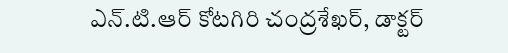ఎన్.టి.ఆర్ కోటగిరి చంద్రశేఖర్, డాక్టర్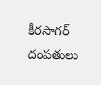కీరసాగర్ దంపతులు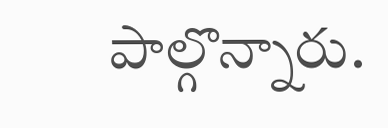పాల్గొన్నారు.